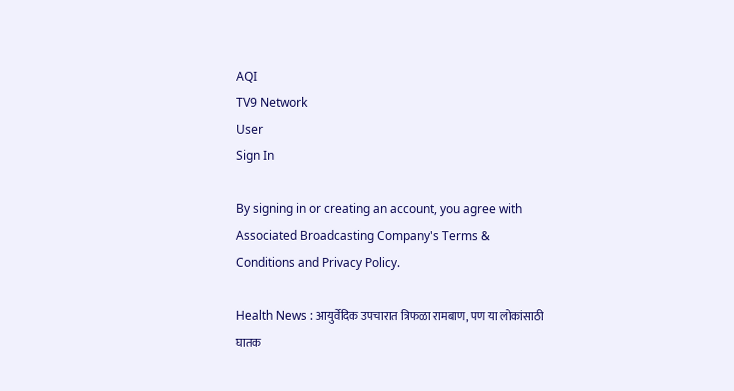AQI
TV9 Network
User
Sign In

By signing in or creating an account, you agree with Associated Broadcasting Company's Terms & Conditions and Privacy Policy.

Health News : आयुर्वेदिक उपचारात त्रिफळा रामबाण, पण या लोकांसाठी घातक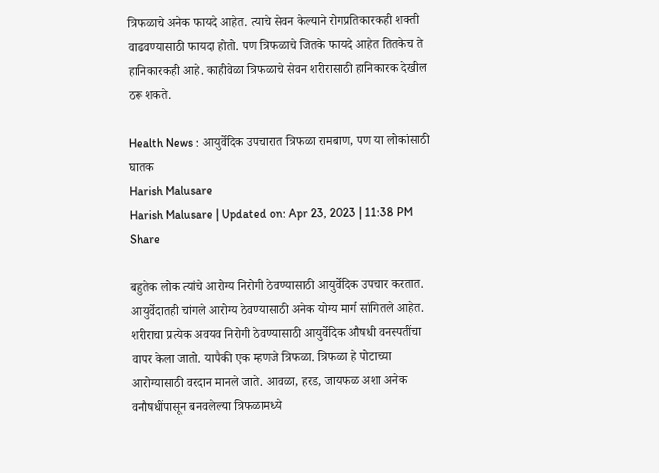त्रिफळाचे अनेक फायदे आहेत. त्याचे सेवन केल्याने रोगप्रतिकारकही शक्ती वाढवण्यासाठी फायदा होतो. पण त्रिफळाचे जितके फायदे आहेत तितकेच ते हानिकारकही आहे. काहीवेळा त्रिफळाचे सेवन शरीरासाठी हानिकारक देखील ठरू शकते.

Health News : आयुर्वेदिक उपचारात त्रिफळा रामबाण, पण या लोकांसाठी घातक
Harish Malusare
Harish Malusare | Updated on: Apr 23, 2023 | 11:38 PM
Share

बहुतेक लोक त्यांचे आरोग्य निरोगी ठेवण्यासाठी आयुर्वेदिक उपचार करतात. आयुर्वेदातही चांगले आरोग्य ठेवण्यासाठी अनेक योग्य मार्ग सांगितले आहेत. शरीराचा प्रत्येक अवयव निरोगी ठेवण्यासाठी आयुर्वेदिक औषधी वनस्पतींचा वापर केला जातो. यापैकी एक म्हणजे त्रिफळा. त्रिफळा हे पोटाच्या आरोग्यासाठी वरदान मानले जाते. आवळा, हरड, जायफळ अशा अनेक वनौषधींपासून बनवलेल्या त्रिफळामध्ये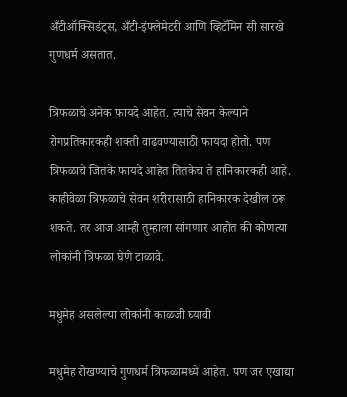अँटीऑक्सिडंट्स, अँटी-इंफ्लेमेटरी आणि व्हिटॅमिन सी सारखे गुणधर्म असतात.

त्रिफळाचे अनेक फायदे आहेत. त्याचे सेवन केल्याने रोगप्रतिकारकही शक्ती वाढवण्यासाठी फायदा होतो. पण त्रिफळाचे जितके फायदे आहेत तितकेच ते हानिकारकही आहे. काहीवेळा त्रिफळाचे सेवन शरीरासाठी हानिकारक देखील ठरू शकते. तर आज आम्ही तुम्हाला सांगणार आहोत की कोणत्या लोकांनी त्रिफळा घेणे टाळावे.

मधुमेह असलेल्या लोकांनी काळजी घ्यावी

मधुमेह रोखण्याचे गुणधर्म त्रिफळामध्ये आहेत. पण जर एखाद्या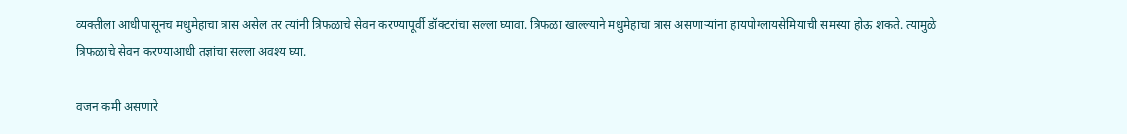व्यक्तीला आधीपासूनच मधुमेहाचा त्रास असेल तर त्यांनी त्रिफळाचे सेवन करण्यापूर्वी डॉक्टरांचा सल्ला घ्यावा. त्रिफळा खाल्ल्याने मधुमेहाचा त्रास असणार्‍यांना हायपोग्लायसेमियाची समस्या होऊ शकते. त्यामुळे त्रिफळाचे सेवन करण्याआधी तज्ञांचा सल्ला अवश्य घ्या.

वजन कमी असणारे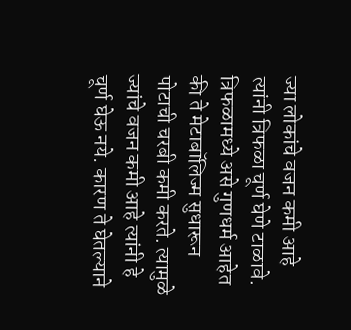ज्या लोकांचे वजन कमी आहे त्यांनी त्रिफळा चूर्ण घेणे टाळावे.  त्रिफळामध्ये असे गुणधर्म आहेत की ते मेटाबॉलिज्म सुधारून पोटाची चरबी कमी करते. त्यामुळे ज्यांचे वजन कमी आहे त्यांनी हे चूर्ण घेऊ नये. कारण ते घेतल्याने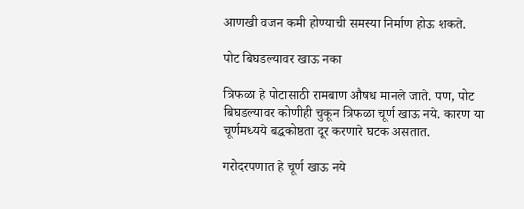आणखी वजन कमी होण्याची समस्या निर्माण होऊ शकते.

पोट बिघडल्यावर खाऊ नका

त्रिफळा हे पोटासाठी रामबाण औषध मानले जाते. पण, पोट बिघडल्यावर कोणीही चुकून त्रिफळा चूर्ण खाऊ नये. कारण या चूर्णमध्यये बद्धकोष्ठता दूर करणारे घटक असतात.

गरोदरपणात हे चूर्ण खाऊ नये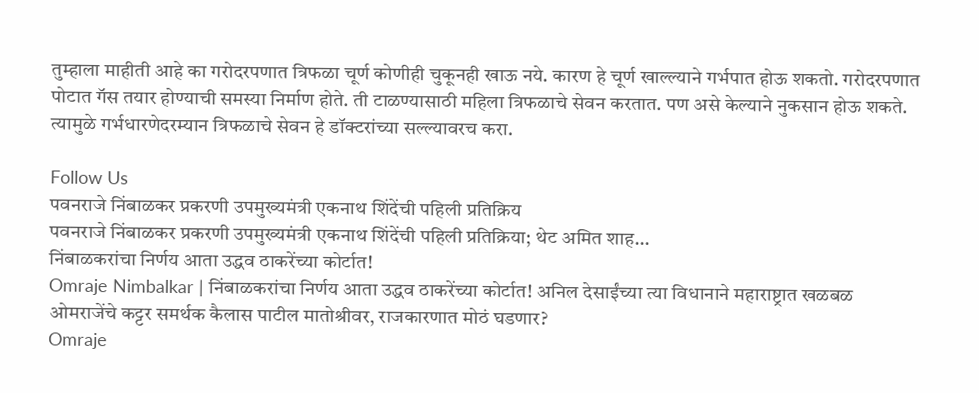तुम्हाला माहीती आहे का गरोदरपणात त्रिफळा चूर्ण कोणीही चुकूनही खाऊ नये. कारण हे चूर्ण खाल्ल्याने गर्भपात होऊ शकतो. गरोदरपणात पोटात गॅस तयार होण्याची समस्या निर्माण होते. ती टाळण्यासाठी महिला त्रिफळाचे सेवन करतात. पण असे केल्याने नुकसान होऊ शकते. त्यामुळे गर्भधारणेदरम्यान त्रिफळाचे सेवन हे डॉक्टरांच्या सल्ल्यावरच करा.

Follow Us
पवनराजे निंबाळकर प्रकरणी उपमुख्यमंत्री एकनाथ शिंदेंची पहिली प्रतिक्रिय
पवनराजे निंबाळकर प्रकरणी उपमुख्यमंत्री एकनाथ शिंदेंची पहिली प्रतिक्रिया; थेट अमित शाह...
निंबाळकरांचा निर्णय आता उद्धव ठाकरेंच्या कोर्टात!
Omraje Nimbalkar | निंबाळकरांचा निर्णय आता उद्धव ठाकरेंच्या कोर्टात! अनिल देसाईंच्या त्या विधानाने महाराष्ट्रात खळबळ
ओमराजेंचे कट्टर समर्थक कैलास पाटील मातोश्रीवर, राजकारणात मोठं घडणार?
Omraje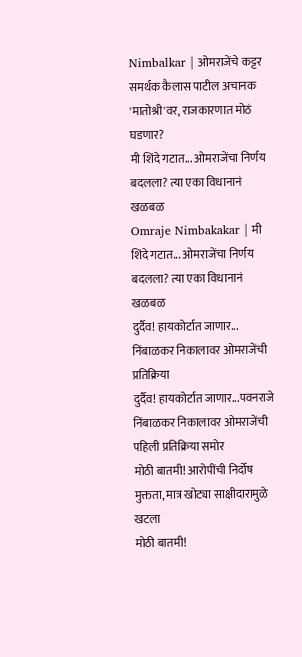Nimbalkar | ओमराजेंचे कट्टर समर्थक कैलास पाटील अचानक 'मातोश्री'वर, राजकारणात मोठं घडणार?
मी शिंदे गटात... ओमराजेंचा निर्णय बदलला? त्या एका विधानानं खळबळ
Omraje Nimbakakar | मी शिंदे गटात... ओमराजेंचा निर्णय बदलला? त्या एका विधानानं खळबळ
दुर्दैव! हायकोर्टात जाणार... निंबाळकर निकालावर ओमराजेंची प्रतिक्रिया
दुर्दैव! हायकोर्टात जाणार...पवनराजे निंबाळकर निकालावर ओमराजेंची पहिली प्रतिक्रिया समोर
मोठी बातमी! आरोपींची निर्दोष मुक्तता, मात्र खोट्या साक्षीदारामुळे खटला
मोठी बातमी!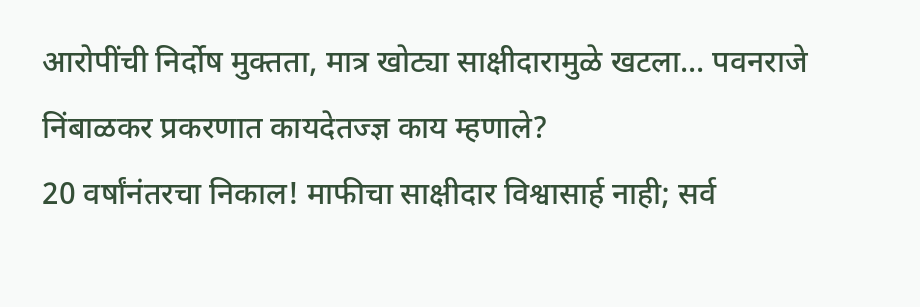आरोपींची निर्दोष मुक्तता, मात्र खोट्या साक्षीदारामुळे खटला... पवनराजे निंबाळकर प्रकरणात कायदेतज्ज्ञ काय म्हणाले?
20 वर्षांनंतरचा निकाल! माफीचा साक्षीदार विश्वासार्ह नाही; सर्व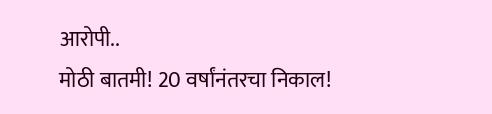आरोपी..
मोठी बातमी! 20 वर्षांनंतरचा निकाल!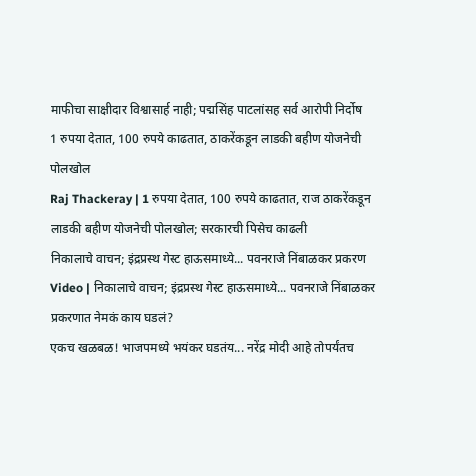माफीचा साक्षीदार विश्वासार्ह नाही; पद्मसिंह पाटलांसह सर्व आरोपी निर्दोष
1 रुपया देतात, 100 रुपये काढतात, ठाकरेंकडून लाडकी बहीण योजनेची पोलखोल
Raj Thackeray | 1 रुपया देतात, 100 रुपये काढतात, राज ठाकरेंकडून लाडकी बहीण योजनेची पोलखोल; सरकारची पिसेच काढली
निकालाचे वाचन; इंद्रप्रस्थ गेस्ट हाऊसमाध्ये... पवनराजे निंबाळकर प्रकरण
Video | निकालाचे वाचन; इंद्रप्रस्थ गेस्ट हाऊसमाध्ये... पवनराजे निंबाळकर प्रकरणात नेमकं काय घडलं?
एकच खळबळ! भाजपमध्ये भयंकर घडतंय... नरेंद्र मोदी आहे तोपर्यंतच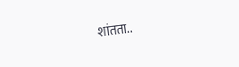शांतता..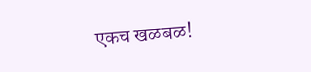एकच खळबळ!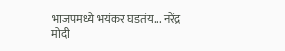भाजपमध्ये भयंकर घडतंय... नरेंद्र मोदी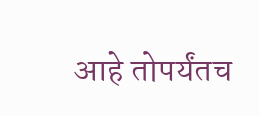आहे तोपर्यंतच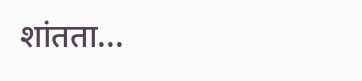शांतता...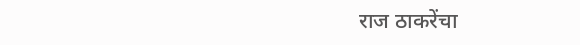राज ठाकरेंचा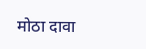मोठा दावा